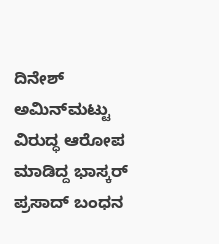ದಿನೇಶ್ ಅಮಿನ್‌ಮಟ್ಟು ವಿರುದ್ಧ ಆರೋಪ ಮಾಡಿದ್ದ ಭಾಸ್ಕರ್ ಪ್ರಸಾದ್ ಬಂಧನ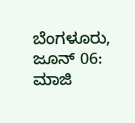ಬೆಂಗಳೂರು, ಜೂನ್ 06: ಮಾಜಿ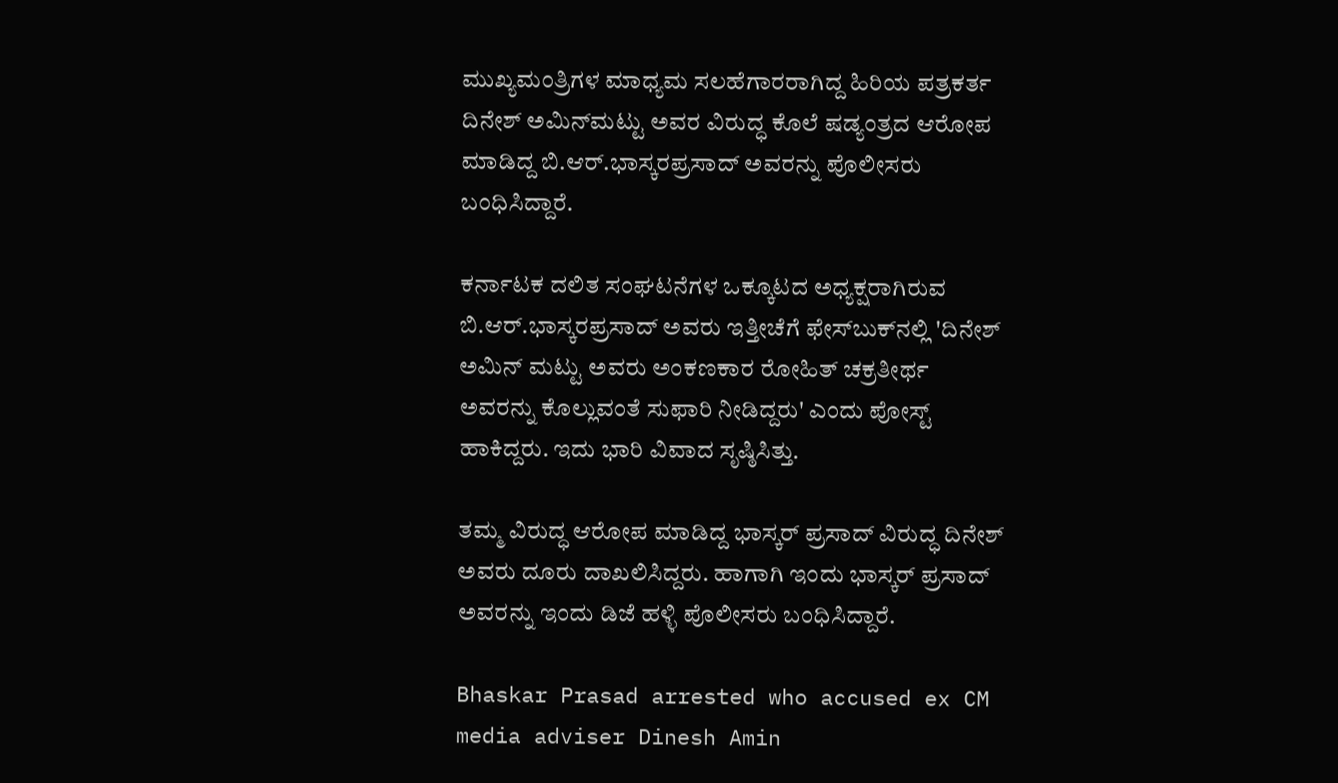ಮುಖ್ಯಮಂತ್ರಿಗಳ ಮಾಧ್ಯಮ ಸಲಹೆಗಾರರಾಗಿದ್ದ ಹಿರಿಯ ಪತ್ರಕರ್ತ ದಿನೇಶ್ ಅಮಿನ್‌ಮಟ್ಟು ಅವರ ವಿರುದ್ಧ ಕೊಲೆ ಷಡ್ಯಂತ್ರದ ಆರೋಪ ಮಾಡಿದ್ದ ಬಿ.ಆರ್.ಭಾಸ್ಕರಪ್ರಸಾದ್ ಅವರನ್ನು ಪೊಲೀಸರು ಬಂಧಿಸಿದ್ದಾರೆ.

ಕರ್ನಾಟಕ ದಲಿತ ಸಂಘಟನೆಗಳ ಒಕ್ಕೂಟದ ಅಧ್ಯಕ್ಷರಾಗಿರುವ ಬಿ.ಆರ್.ಭಾಸ್ಕರಪ್ರಸಾದ್ ಅವರು ಇತ್ತೀಚೆಗೆ ಫೇಸ್‌ಬುಕ್‌ನಲ್ಲಿ 'ದಿನೇಶ್ ಅಮಿನ್‌ ಮಟ್ಟು ಅವರು ಅಂಕಣಕಾರ ರೋಹಿತ್ ಚಕ್ರತೀರ್ಥ ಅವರನ್ನು ಕೊಲ್ಲುವಂತೆ ಸುಫಾರಿ ನೀಡಿದ್ದರು' ಎಂದು ಪೋಸ್ಟ್‌ ಹಾಕಿದ್ದರು. ಇದು ಭಾರಿ ವಿವಾದ ಸೃಷ್ಠಿಸಿತ್ತು.

ತಮ್ಮ ವಿರುದ್ಧ ಆರೋಪ ಮಾಡಿದ್ದ ಭಾಸ್ಕರ್ ಪ್ರಸಾದ್ ವಿರುದ್ಧ ದಿನೇಶ್ ಅವರು ದೂರು ದಾಖಲಿಸಿದ್ದರು. ಹಾಗಾಗಿ ಇಂದು ಭಾಸ್ಕರ್ ಪ್ರಸಾದ್ ಅವರನ್ನು ಇಂದು ಡಿಜೆ ಹಳ್ಳಿ ಪೊಲೀಸರು ಬಂಧಿಸಿದ್ದಾರೆ.

Bhaskar Prasad arrested who accused ex CM media adviser Dinesh Amin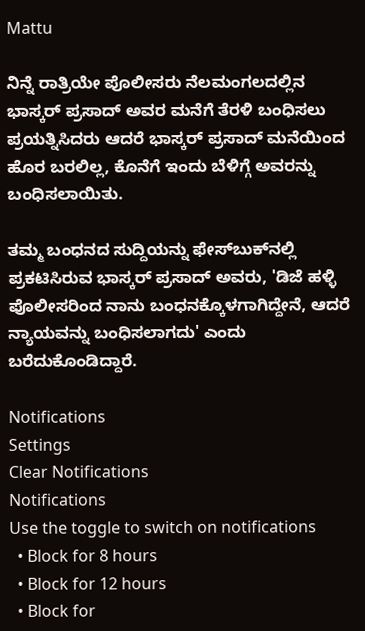Mattu

ನಿನ್ನೆ ರಾತ್ರಿಯೇ ಪೊಲೀಸರು ನೆಲಮಂಗಲದಲ್ಲಿನ ಭಾಸ್ಕರ್ ಪ್ರಸಾದ್ ಅವರ ಮನೆಗೆ ತೆರಳಿ ಬಂಧಿಸಲು ಪ್ರಯತ್ನಿಸಿದರು ಆದರೆ ಭಾಸ್ಕರ್ ಪ್ರಸಾದ್ ಮನೆಯಿಂದ ಹೊರ ಬರಲಿಲ್ಲ, ಕೊನೆಗೆ ಇಂದು ಬೆಳಿಗ್ಗೆ ಅವರನ್ನು ಬಂಧಿಸಲಾಯಿತು.

ತಮ್ಮ ಬಂಧನದ ಸುದ್ದಿಯನ್ನು ಫೇಸ್‌ಬುಕ್‌ನಲ್ಲಿ ಪ್ರಕಟಿಸಿರುವ ಭಾಸ್ಕರ್ ಪ್ರಸಾದ್ ಅವರು, 'ಡಿಜೆ ಹಳ್ಳಿ ಪೊಲೀಸರಿಂದ ನಾನು ಬಂಧನಕ್ಕೊಳಗಾಗಿದ್ದೇನೆ, ಆದರೆ ನ್ಯಾಯವನ್ನು ಬಂಧಿಸಲಾಗದು' ಎಂದು ಬರೆದುಕೊಂಡಿದ್ದಾರೆ.

Notifications
Settings
Clear Notifications
Notifications
Use the toggle to switch on notifications
  • Block for 8 hours
  • Block for 12 hours
  • Block for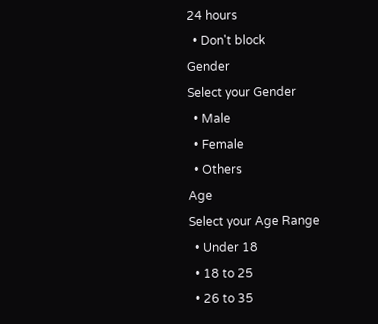24 hours
  • Don't block
Gender
Select your Gender
  • Male
  • Female
  • Others
Age
Select your Age Range
  • Under 18
  • 18 to 25
  • 26 to 35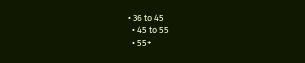• 36 to 45
  • 45 to 55
  • 55+